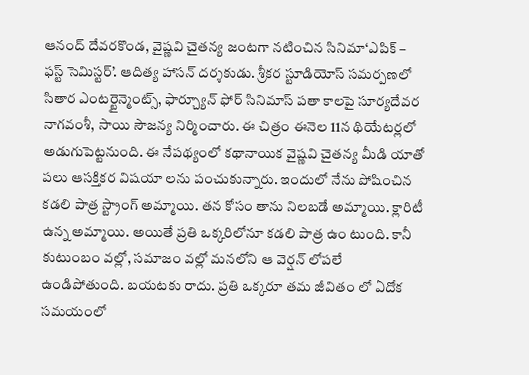ఆనంద్ దేవరకొండ, వైష్ణవి చైతన్య జంటగా నటించిన సినిమా‘ఎపిక్ – ఫస్ట్ సెమిస్టర్’. ఆదిత్య హాసన్ దర్శకుడు. శ్రీకర స్టూడియోస్ సమర్పణలో సితార ఎంటర్టైన్మెంట్స్, ఫార్చ్యూన్ ఫోర్ సినిమాస్ పతా కాలపై సూర్యదేవర నాగవంశీ, సాయి సౌజన్య నిర్మించారు. ఈ చిత్రం ఈనెల 11న థియేటర్లలో అడుగుపెట్టనుంది. ఈ నేపథ్యంలో కథానాయిక వైష్ణవి చైతన్య మీడి యాతో పలు ఆసక్తికర విషయా లను పంచుకున్నారు. ఇందులో నేను పోషించిన కడలి పాత్ర స్ట్రాంగ్ అమ్మాయి. తన కోసం తాను నిలబడే అమ్మాయి. క్లారిటీ ఉన్న అమ్మాయి. అయితే ప్రతి ఒక్కరిలోనూ కడలి పాత్ర ఉం టుంది. కానీ కుటుంబం వల్లో, సమాజం వల్లో మనలోని ఆ వెర్షన్ లోపలే ఉండిపోతుంది. బయటకు రాదు. ప్రతి ఒక్కరూ తమ జీవితం లో ఏదోక సమయంలో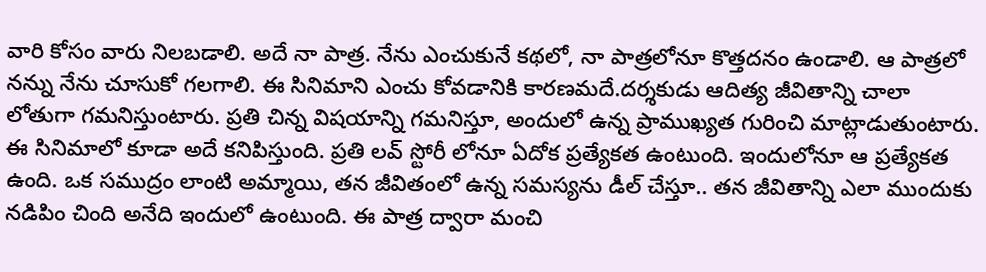వారి కోసం వారు నిలబడాలి. అదే నా పాత్ర. నేను ఎంచుకునే కథలో, నా పాత్రలోనూ కొత్తదనం ఉండాలి. ఆ పాత్రలో నన్ను నేను చూసుకో గలగాలి. ఈ సినిమాని ఎంచు కోవడానికి కారణమదే.దర్శకుడు ఆదిత్య జీవితాన్ని చాలా లోతుగా గమనిస్తుంటారు. ప్రతి చిన్న విషయాన్ని గమనిస్తూ, అందులో ఉన్న ప్రాముఖ్యత గురించి మాట్లాడుతుంటారు. ఈ సినిమాలో కూడా అదే కనిపిస్తుంది. ప్రతి లవ్ స్టోరీ లోనూ ఏదోక ప్రత్యేకత ఉంటుంది. ఇందులోనూ ఆ ప్రత్యేకత ఉంది. ఒక సముద్రం లాంటి అమ్మాయి, తన జీవితంలో ఉన్న సమస్యను డీల్ చేస్తూ.. తన జీవితాన్ని ఎలా ముందుకు నడిపిం చింది అనేది ఇందులో ఉంటుంది. ఈ పాత్ర ద్వారా మంచి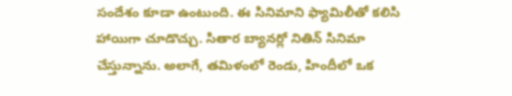సందేశం కూడా ఉంటుంది. ఈ సినిమాని ఫ్యామిలీతో కలిసి హాయిగా చూడొచ్చు. సితార బ్యానర్లో నితిన్ సినిమా చేస్తున్నాను. అలాగే, తమిళంలో రెండు, హిందీలో ఒక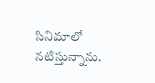సినిమాలో నటిస్తున్నాను.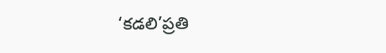‘కడలి’ప్రతి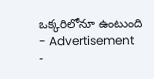ఒక్కరిలోనూ ఉంటుంది
- Advertisement -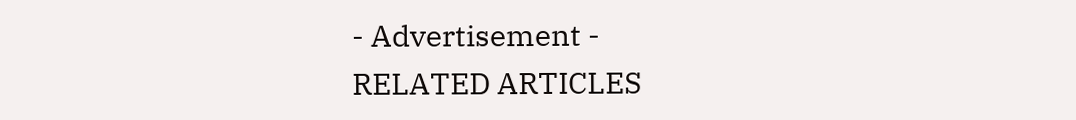- Advertisement -
RELATED ARTICLES